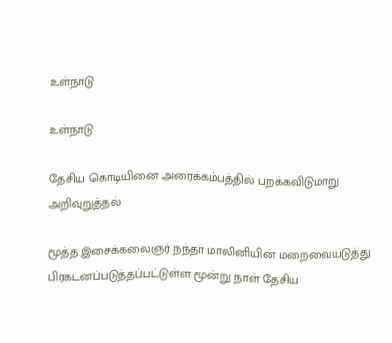உள்நாடு

உள்நாடு

தேசிய கொடியினை அரைக்கம்பத்தில் பறக்கவிடுமாறு அறிவுறுத்தல்

மூத்த இசைக்கலைஞர் நந்தா மாலினியின் மறைவையடுத்து பிரகடனப்படுத்தப்பட்டுள்ள மூன்று நாள் தேசிய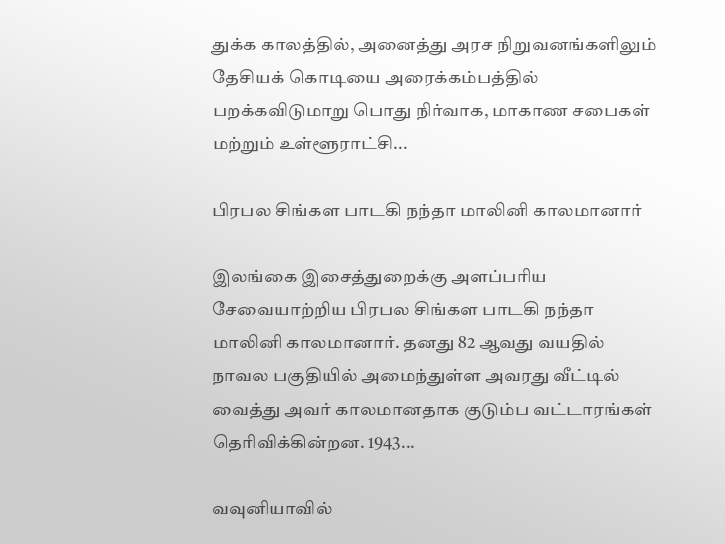துக்க காலத்தில், அனைத்து அரச நிறுவனங்களிலும் தேசியக் கொடியை அரைக்கம்பத்தில் பறக்கவிடுமாறு பொது நிர்வாக, மாகாண சபைகள் மற்றும் உள்ளூராட்சி...

பிரபல சிங்கள பாடகி நந்தா மாலினி காலமானார்

இலங்கை இசைத்துறைக்கு அளப்பரிய சேவையாற்றிய பிரபல சிங்கள பாடகி நந்தா மாலினி காலமானார். தனது 82 ஆவது வயதில் நாவல பகுதியில் அமைந்துள்ள அவரது வீட்டில் வைத்து அவர் காலமானதாக குடும்ப வட்டாரங்கள் தெரிவிக்கின்றன. 1943...

வவுனியாவில்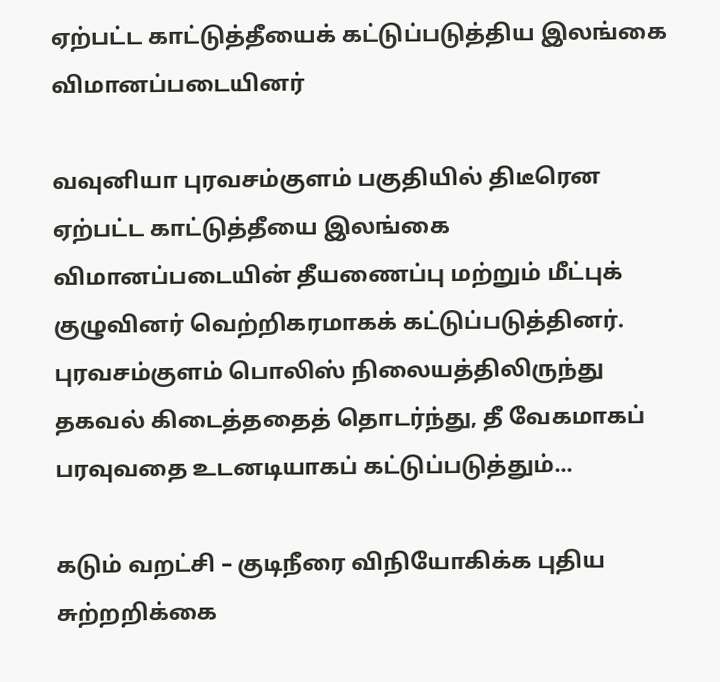ஏற்பட்ட காட்டுத்தீயைக் கட்டுப்படுத்திய இலங்கை விமானப்படையினர்

வவுனியா புரவசம்குளம் பகுதியில் திடீரென ஏற்பட்ட காட்டுத்தீயை இலங்கை விமானப்படையின் தீயணைப்பு மற்றும் மீட்புக் குழுவினர் வெற்றிகரமாகக் கட்டுப்படுத்தினர். புரவசம்குளம் பொலிஸ் நிலையத்திலிருந்து தகவல் கிடைத்ததைத் தொடர்ந்து, தீ வேகமாகப் பரவுவதை உடனடியாகப் கட்டுப்படுத்தும்...

கடும் வறட்சி – குடிநீரை விநியோகிக்க புதிய சுற்றறிக்கை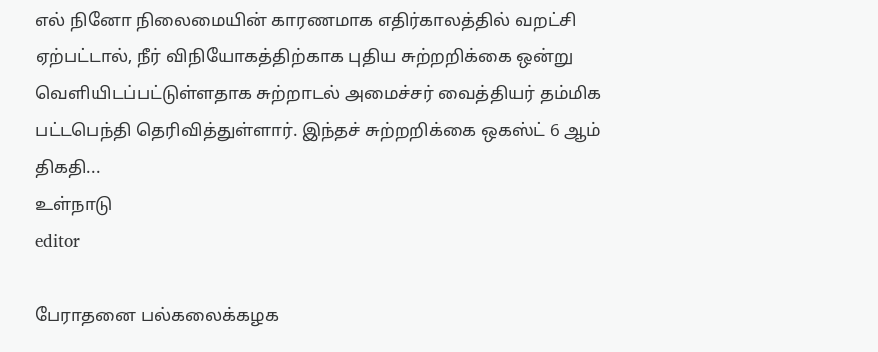எல் நினோ நிலைமையின் காரணமாக எதிர்காலத்தில் வறட்சி ஏற்பட்டால், நீர் விநியோகத்திற்காக புதிய சுற்றறிக்கை ஒன்று வெளியிடப்பட்டுள்ளதாக சுற்றாடல் அமைச்சர் வைத்தியர் தம்மிக பட்டபெந்தி தெரிவித்துள்ளார். இந்தச் சுற்றறிக்கை ஒகஸ்ட் 6 ஆம் திகதி...
உள்நாடு
editor

பேராதனை பல்கலைக்கழக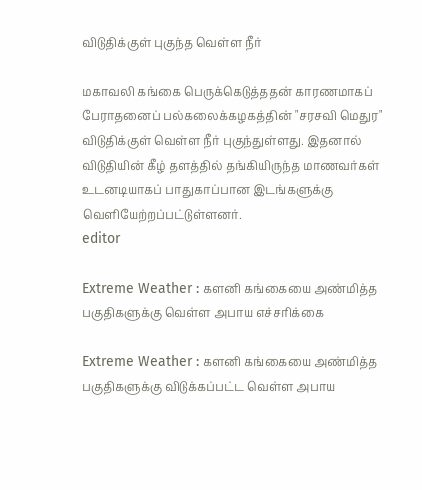விடுதிக்குள் புகுந்த வெள்ள நீர்

மகாவலி கங்கை பெருக்கெடுத்ததன் காரணமாகப் பேராதனைப் பல்கலைக்கழகத்தின் "சரசவி மெதுர" விடுதிக்குள் வெள்ள நீர் புகுந்துள்ளது. இதனால் விடுதியின் கீழ் தளத்தில் தங்கியிருந்த மாணவர்கள் உடனடியாகப் பாதுகாப்பான இடங்களுக்கு வெளியேற்றப்பட்டுள்ளனர்.
editor

Extreme Weather : களனி கங்கையை அண்மித்த பகுதிகளுக்கு வெள்ள அபாய எச்சரிக்கை

Extreme Weather : களனி கங்கையை அண்மித்த பகுதிகளுக்கு விடுக்கப்பட்ட வெள்ள அபாய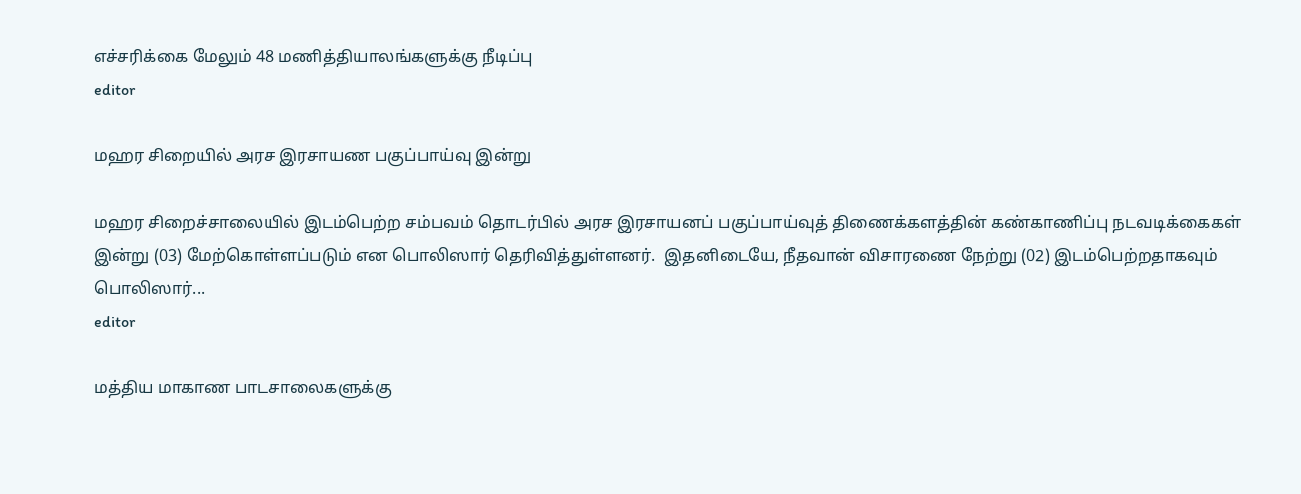எச்சரிக்கை மேலும் 48 மணித்தியாலங்களுக்கு நீடிப்பு
editor

மஹர சிறையில் அரச இரசாயண பகுப்பாய்வு இன்று

மஹர சிறைச்சாலையில் இடம்பெற்ற சம்பவம் தொடர்பில் அரச இரசாயனப் பகுப்பாய்வுத் திணைக்களத்தின் கண்காணிப்பு நடவடிக்கைகள் இன்று (03) மேற்கொள்ளப்படும் என பொலிஸார் தெரிவித்துள்ளனர்.  இதனிடையே, நீதவான் விசாரணை நேற்று (02) இடம்பெற்றதாகவும் பொலிஸார்...
editor

மத்திய மாகாண பாடசாலைகளுக்கு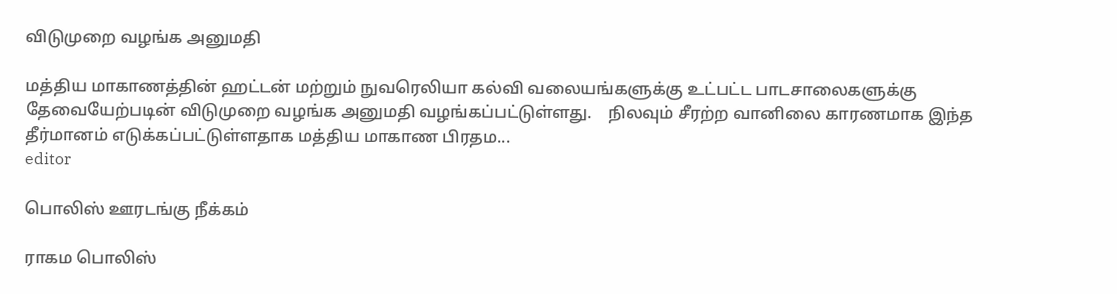விடுமுறை வழங்க அனுமதி

மத்திய மாகாணத்தின் ஹட்டன் மற்றும் நுவரெலியா கல்வி வலையங்களுக்கு உட்பட்ட பாடசாலைகளுக்கு தேவையேற்படின் விடுமுறை வழங்க அனுமதி வழங்கப்பட்டுள்ளது.    நிலவும் சீரற்ற வானிலை காரணமாக இந்த தீர்மானம் எடுக்கப்பட்டுள்ளதாக மத்திய மாகாண பிரதம...
editor

பொலிஸ் ஊரடங்கு நீக்கம்

ராகம பொலிஸ்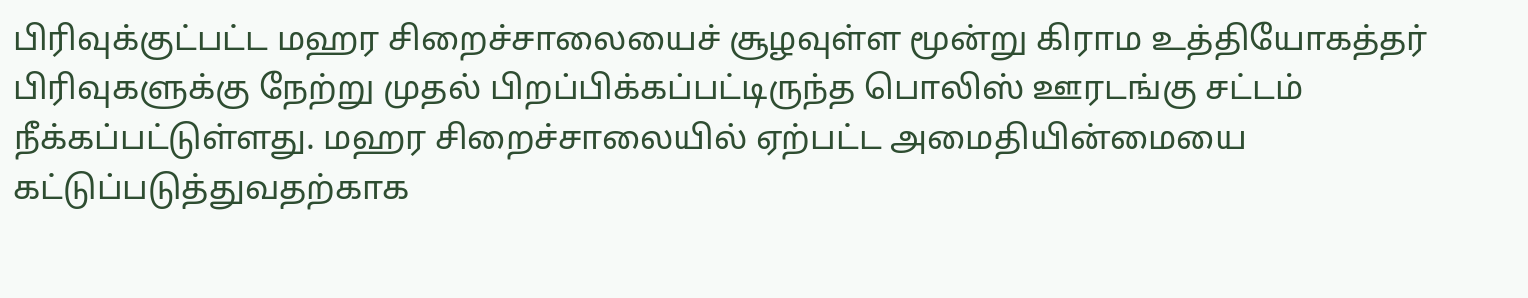பிரிவுக்குட்பட்ட மஹர சிறைச்சாலையைச் சூழவுள்ள மூன்று கிராம உத்தியோகத்தர் பிரிவுகளுக்கு நேற்று முதல் பிறப்பிக்கப்பட்டிருந்த பொலிஸ் ஊரடங்கு சட்டம் நீக்கப்பட்டுள்ளது. மஹர சிறைச்சாலையில் ஏற்பட்ட அமைதியின்மையை கட்டுப்படுத்துவதற்காக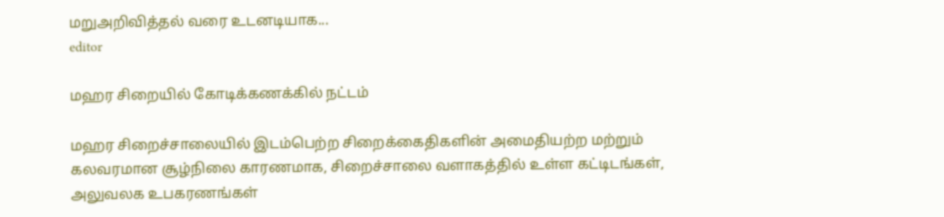மறுஅறிவித்தல் வரை உடனடியாக...
editor

மஹர சிறையில் கோடிக்கணக்கில் நட்டம்

மஹர சிறைச்சாலையில் இடம்பெற்ற சிறைக்கைதிகளின் அமைதியற்ற மற்றும் கலவரமான சூழ்நிலை காரணமாக, சிறைச்சாலை வளாகத்தில் உள்ள கட்டிடங்கள், அலுவலக உபகரணங்கள்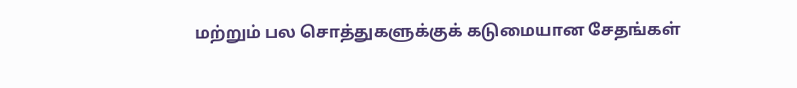மற்றும் பல சொத்துகளுக்குக் கடுமையான சேதங்கள்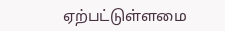ஏற்பட்டுள்ளமை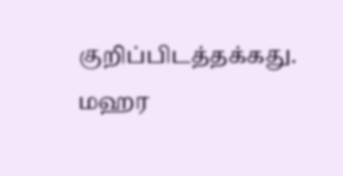குறிப்பிடத்தக்கது. மஹர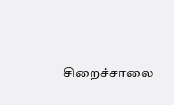சிறைச்சாலை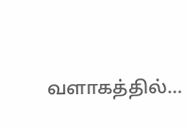வளாகத்தில்...